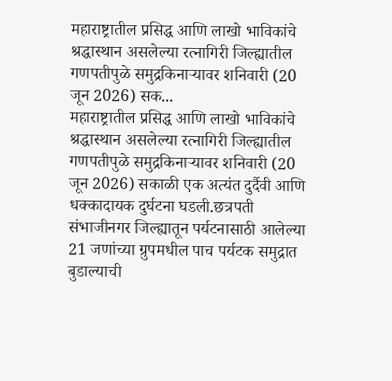महाराष्ट्रातील प्रसिद्ध आणि लाखो भाविकांचे श्रद्धास्थान असलेल्या रत्नागिरी जिल्ह्यातील गणपतीपुळे समुद्रकिनाऱ्यावर शनिवारी (20 जून 2026) सक...
महाराष्ट्रातील प्रसिद्ध आणि लाखो भाविकांचे श्रद्धास्थान असलेल्या रत्नागिरी जिल्ह्यातील गणपतीपुळे समुद्रकिनाऱ्यावर शनिवारी (20 जून 2026) सकाळी एक अत्यंत दुर्दैवी आणि धक्कादायक दुर्घटना घडली.छत्रपती संभाजीनगर जिल्ह्यातून पर्यटनासाठी आलेल्या 21 जणांच्या ग्रुपमधील पाच पर्यटक समुद्रात बुडाल्याची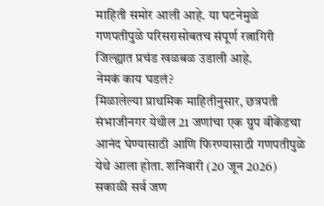माहिती समोर आली आहे. या घटनेमुळे गणपतीपुळे परिसरासोबतच संपूर्ण रत्नागिरी जिल्ह्यात प्रचंड खळबळ उडाली आहे.
नेमकं काय घडलं?
मिळालेल्या प्राथमिक माहितीनुसार, छत्रपती संभाजीनगर येथील 21 जणांचा एक ग्रुप वीकेंडचा आनंद घेण्यासाठी आणि फिरण्यासाठी गणपतीपुळे येथे आला होता. शनिवारी (20 जून 2026) सकाळी सर्व जण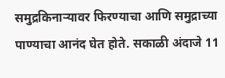समुद्रकिनाऱ्यावर फिरण्याचा आणि समुद्राच्या पाण्याचा आनंद घेत होते. सकाळी अंदाजे 11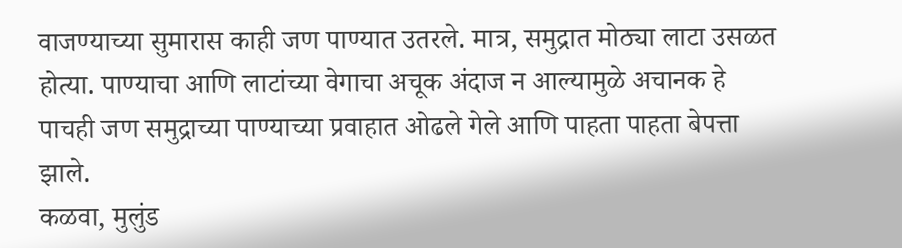वाजण्याच्या सुमारास काही जण पाण्यात उतरले. मात्र, समुद्रात मोठ्या लाटा उसळत होत्या. पाण्याचा आणि लाटांच्या वेगाचा अचूक अंदाज न आल्यामुळे अचानक हे पाचही जण समुद्राच्या पाण्याच्या प्रवाहात ओढले गेले आणि पाहता पाहता बेपत्ता झाले.
कळवा, मुलुंड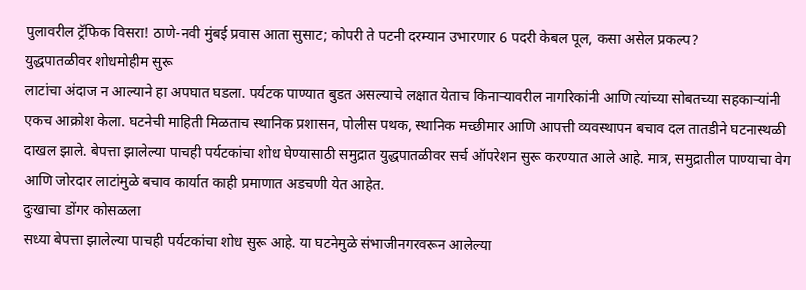पुलावरील ट्रॅफिक विसरा! ठाणे-नवी मुंबई प्रवास आता सुसाट; कोपरी ते पटनी दरम्यान उभारणार 6 पदरी केबल पूल, कसा असेल प्रकल्प?
युद्धपातळीवर शोधमोहीम सुरू
लाटांचा अंदाज न आल्याने हा अपघात घडला. पर्यटक पाण्यात बुडत असल्याचे लक्षात येताच किनाऱ्यावरील नागरिकांनी आणि त्यांच्या सोबतच्या सहकाऱ्यांनी एकच आक्रोश केला. घटनेची माहिती मिळताच स्थानिक प्रशासन, पोलीस पथक, स्थानिक मच्छीमार आणि आपत्ती व्यवस्थापन बचाव दल तातडीने घटनास्थळी दाखल झाले. बेपत्ता झालेल्या पाचही पर्यटकांचा शोध घेण्यासाठी समुद्रात युद्धपातळीवर सर्च ऑपरेशन सुरू करण्यात आले आहे. मात्र, समुद्रातील पाण्याचा वेग आणि जोरदार लाटांमुळे बचाव कार्यात काही प्रमाणात अडचणी येत आहेत.
दुःखाचा डोंगर कोसळला
सध्या बेपत्ता झालेल्या पाचही पर्यटकांचा शोध सुरू आहे. या घटनेमुळे संभाजीनगरवरून आलेल्या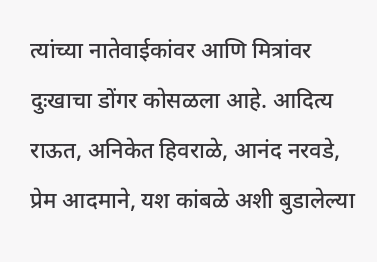त्यांच्या नातेवाईकांवर आणि मित्रांवर दुःखाचा डोंगर कोसळला आहे. आदित्य राऊत, अनिकेत हिवराळे, आनंद नरवडे, प्रेम आदमाने, यश कांबळे अशी बुडालेल्या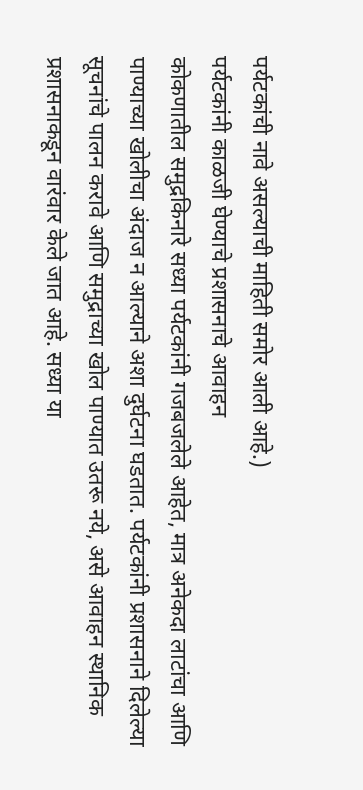पर्यटकांची नावे असल्याची माहिती समोर आली आहे.)
पर्यटकांनी काळजी घेण्याचे प्रशासनाचे आवाहन
कोकणातील समुद्रकिनारे सध्या पर्यटकांनी गजबजलेले आहेत, मात्र अनेकदा लाटांचा आणि पाण्याच्या खोलीचा अंदाज न आल्याने अशा दुर्घटना घडतात. पर्यटकांनी प्रशासनाने दिलेल्या सूचनांचे पालन करावे आणि समुद्राच्या खोल पाण्यात उतरू नये, असे आवाहन स्थानिक प्रशासनाकडून वारंवार केले जात आहे. सध्या या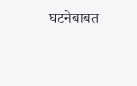घटनेबाबत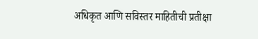अधिकृत आणि सविस्तर माहितीची प्रतीक्षा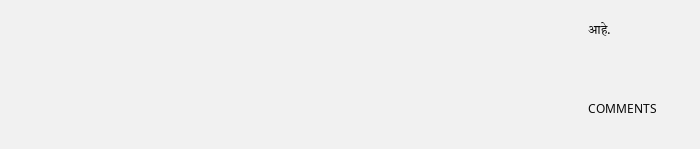आहे.


COMMENTS